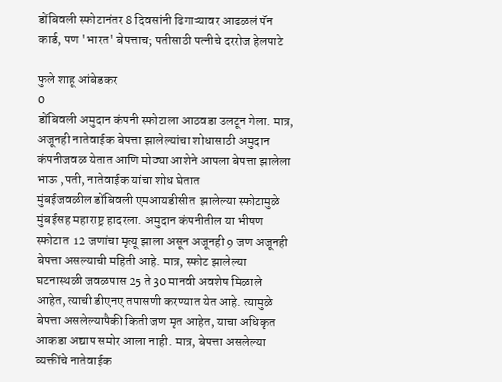डोंबिवली स्फोटानंतर 8 दिवसांनी ढिगाऱ्यावर आढळलं पॅन कार्ड, पण 'भारत' बेपत्ताच; पतीसाठी पत्नीचे दररोज हेलपाटे

फुले शाहू आंबेडकर
0
डोंबिवली अमुदान कंपनी स्फोटाला आठवडा उलटून गेला. मात्र, अजूनही नातेवाईक बेपत्ता झालेल्यांचा शोधासाठी अमुदान कंपनीजवळ येतात आणि मोठ्या आशेने आपला बेपत्ता झालेला भाऊ ,पती, नातेवाईक यांचा शोध घेतात
मुंबईजवळील डोंबिवली एमआयडीसीत  झालेल्या स्फोटामुळे मुंबईसह महाराष्ट्र हादरला. अमुदान कंपनीतील या भीषण स्फोटात  12 जणांचा मृत्यू झाला असून अजूनही 9 जण अजूनही बेपत्ता असल्याची महिती आहे. मात्र, स्फोट झालेल्या घटनास्थळी जवळपास 25 ते 30 मानवी अवशेष मिळाले आहेत, त्याची डीएनए तपासणी करण्यात येत आहे. त्यामुळे बेपत्ता असलेल्यापैकी किती जण मृत आहेत, याचा अधिकृत आकडा अद्याप समोर आला नाही. मात्र, बेपत्ता असलेल्या व्यक्तींचे नातेवाईक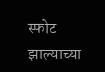स्फोट झाल्याच्या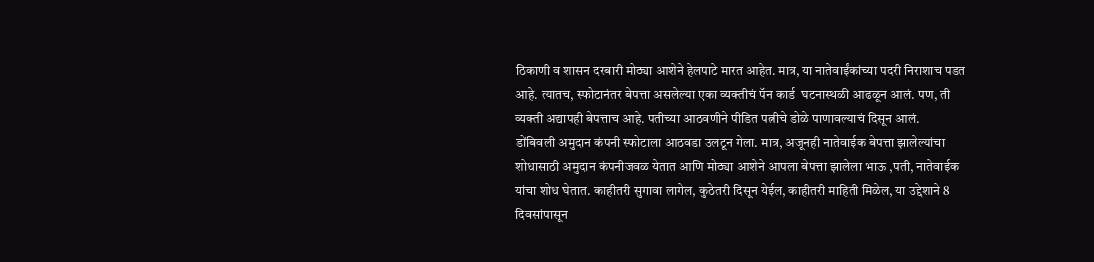ठिकाणी व शासन दरबारी मोठ्या आशेने हेलपाटे मारत आहेत. मात्र, या नातेवाईंकांच्या पदरी निराशाच पडत आहे. त्यातच, स्फोटानंतर बेपत्ता असलेल्या एका व्यक्तीचं पॅन कार्ड  घटनास्थळी आढळून आलं. पण, ती व्यक्ती अद्यापही बेपत्ताच आहे. पतीच्या आठवणीने पीडित पत्नीचे डोळे पाणावल्याचं दिसून आलं.
डोंबिवली अमुदान कंपनी स्फोटाला आठवडा उलटून गेला. मात्र, अजूनही नातेवाईक बेपत्ता झालेल्यांचा शोधासाठी अमुदान कंपनीजवळ येतात आणि मोठ्या आशेने आपला बेपत्ता झालेला भाऊ ,पती, नातेवाईक यांचा शोध घेतात. काहीतरी सुगावा लागेल, कुठेतरी दिसून येईल, काहीतरी माहिती मिळेल, या उद्देशाने 8 दिवसांपासून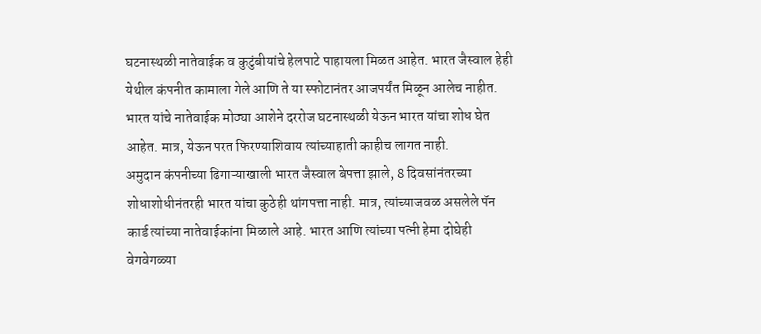घटनास्थळी नातेवाईक व कुटुंबीयांचे हेलपाटे पाहायला मिळत आहेत. भारत जैस्वाल हेही येथील कंपनीत कामाला गेले आणि ते या स्फोटानंतर आजपर्यंत मिळून आलेच नाहीत. भारत यांचे नातेवाईक मोठ्या आशेने दररोज घटनास्थळी येऊन भारत यांचा शोध घेत आहेत. मात्र, येऊन परत फिरण्याशिवाय त्यांच्याहाती काहीच लागत नाही.
अमुदान कंपनीच्या ढिगाऱ्याखाली भारत जैस्वाल बेपत्ता झाले, 8 दिवसांनंतरच्या शोधाशोधीनंतरही भारत यांचा कुठेही थांगपत्ता नाही. मात्र, त्यांच्याजवळ असलेले पॅन कार्ड त्यांच्या नातेवाईकांना मिळाले आहे. भारत आणि त्यांच्या पत्नी हेमा दोघेही वेगवेगळ्या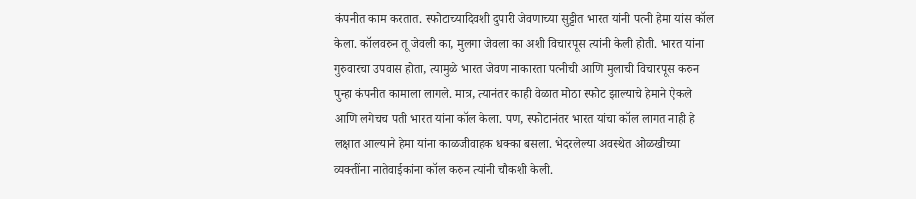कंपनीत काम करतात. स्फोटाच्यादिवशी दुपारी जेवणाच्या सुट्टीत भारत यांनी पत्नी हेमा यांस कॉल केला. कॉलवरुन तू जेवली का, मुलगा जेवला का अशी विचारपूस त्यांनी केली होती. भारत यांना गुरुवारचा उपवास होता, त्यामुळे भारत जेवण नाकारता पत्नीची आणि मुलाची विचारपूस करुन पुन्हा कंपनीत कामाला लागले. मात्र, त्यानंतर काही वेळात मोठा स्फोट झाल्याचे हेमाने ऐकले आणि लगेचच पती भारत यांना कॉल केला. पण, स्फोटानंतर भारत यांचा कॉल लागत नाही हे लक्षात आल्याने हेमा यांना काळजीवाहक धक्का बसला. भेदरलेल्या अवस्थेत ओळखीच्या व्यक्तींना नातेवाईकांना कॉल करुन त्यांनी चौकशी केली.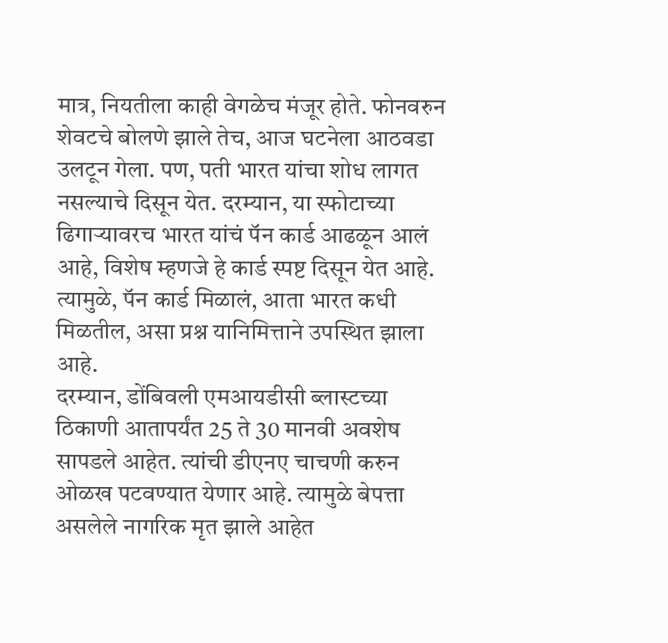मात्र, नियतीला काही वेगळेच मंजूर होते. फोनवरुन शेवटचे बोलणे झाले तेच, आज घटनेला आठवडा उलटून गेला. पण, पती भारत यांचा शोध लागत नसल्याचे दिसून येत. दरम्यान, या स्फोटाच्या ढिगाऱ्यावरच भारत यांचं पॅन कार्ड आढळून आलं आहे, विशेष म्हणजे हे कार्ड स्पष्ट दिसून येत आहे. त्यामुळे, पॅन कार्ड मिळालं, आता भारत कधी मिळतील, असा प्रश्न यानिमित्ताने उपस्थित झाला आहे.
दरम्यान, डोंबिवली एमआयडीसी ब्लास्टच्या ठिकाणी आतापर्यंत 25 ते 30 मानवी अवशेष सापडले आहेत. त्यांची डीएनए चाचणी करुन ओळख पटवण्यात येणार आहे. त्यामुळे बेपत्ता असलेले नागरिक मृत झाले आहेत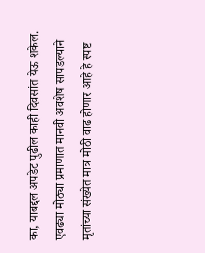का, याबद्दल अपडेट पुढील काही दिवसांत येऊ शकेल. एवढ्या मोठ्या प्रमाणात मानवी अवशेष सापडल्याने मृतांच्या संख्येत मात्र मोठी वाढ होणार आहे हे स्पष्ट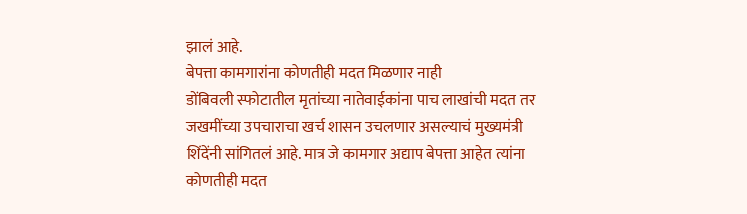झालं आहे.
बेपत्ता कामगारांना कोणतीही मदत मिळणार नाही
डोंबिवली स्फोटातील मृतांच्या नातेवाईकांना पाच लाखांची मदत तर जखमींच्या उपचाराचा खर्च शासन उचलणार असल्याचं मुख्यमंत्री शिंदेंनी सांगितलं आहे. मात्र जे कामगार अद्याप बेपत्ता आहेत त्यांना कोणतीही मदत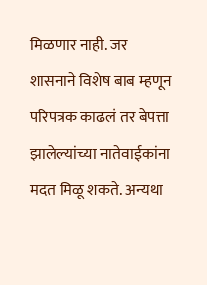मिळणार नाही. जर शासनाने विशेष बाब म्हणून परिपत्रक काढलं तर बेपत्ता झालेल्यांच्या नातेवाईकांना मदत मिळू शकते. अन्यथा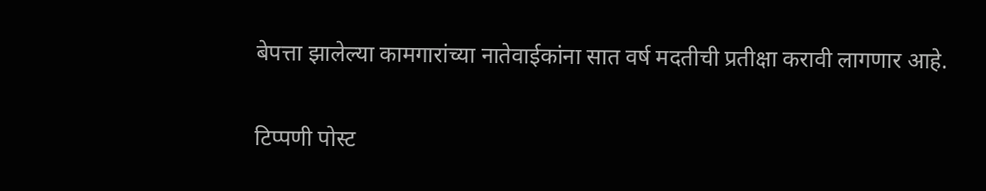बेपत्ता झालेल्या कामगारांच्या नातेवाईकांना सात वर्ष मदतीची प्रतीक्षा करावी लागणार आहे.

टिप्पणी पोस्ट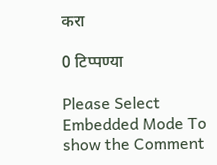करा

0 टिप्पण्या

Please Select Embedded Mode To show the Comment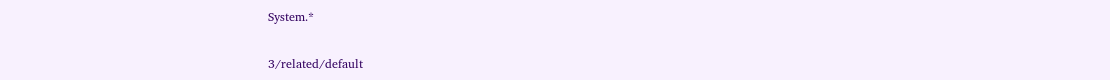System.*

3/related/default